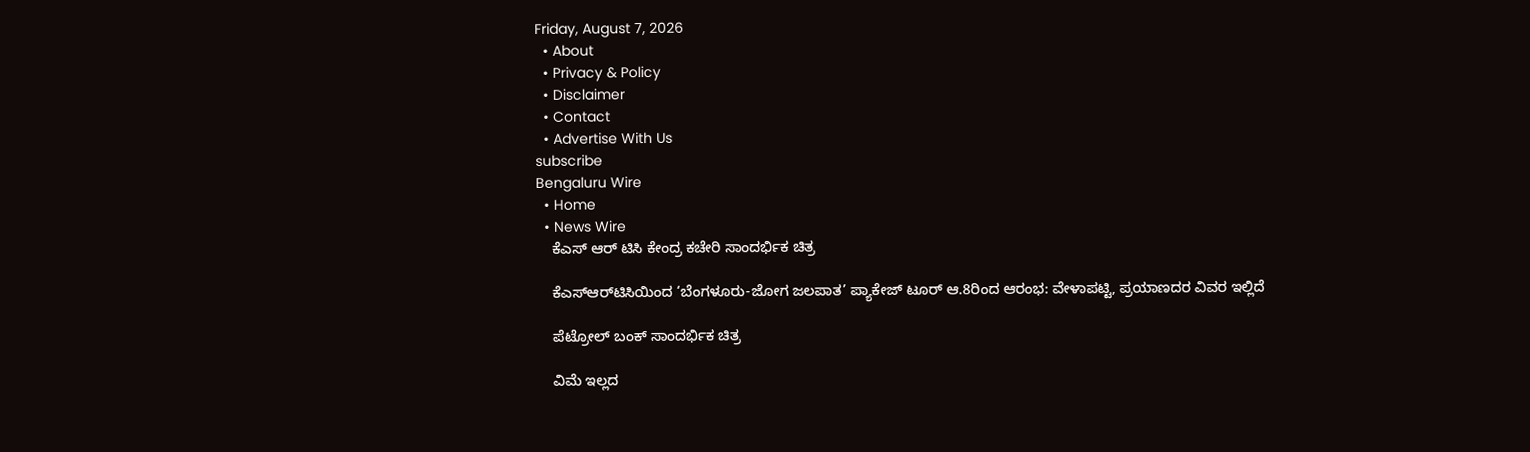Friday, August 7, 2026
  • About
  • Privacy & Policy
  • Disclaimer
  • Contact
  • Advertise With Us
subscribe
Bengaluru Wire
  • Home
  • News Wire
    ಕೆಎಸ್ ಆರ್ ಟಿಸಿ ಕೇಂದ್ರ ಕಚೇರಿ ಸಾಂದರ್ಭಿಕ ಚಿತ್ರ

    ಕೆಎಸ್‌ಆರ್‌ಟಿಸಿಯಿಂದ ‘ಬೆಂಗಳೂರು-ಜೋಗ ಜಲಪಾತ’ ಪ್ಯಾಕೇಜ್ ಟೂರ್ ಆ.8ರಿಂದ ಆರಂಭ: ವೇಳಾಪಟ್ಟಿ, ಪ್ರಯಾಣದರ ವಿವರ ಇಲ್ಲಿದೆ

    ಪೆಟ್ರೋಲ್ ಬಂಕ್ ಸಾಂದರ್ಭಿಕ ಚಿತ್ರ

    ವಿಮೆ ಇಲ್ಲದ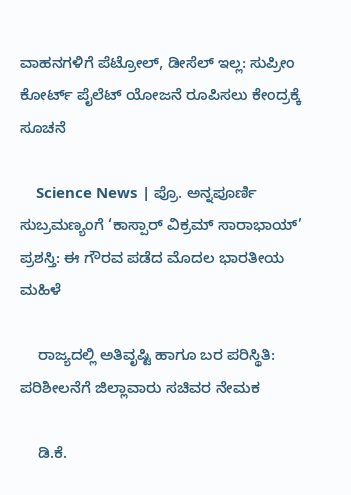ವಾಹನಗಳಿಗೆ ಪೆಟ್ರೋಲ್, ಡೀಸೆಲ್ ಇಲ್ಲ: ಸುಪ್ರೀಂ ಕೋರ್ಟ್ ಪೈಲೆಟ್ ಯೋಜನೆ ರೂಪಿಸಲು ಕೇಂದ್ರಕ್ಕೆ ಸೂಚನೆ

    Science News | ಪ್ರೊ. ಅನ್ನಪೂರ್ಣಿ ಸುಬ್ರಮಣ್ಯಂಗೆ ‘ಕಾಸ್ಪಾರ್ ವಿಕ್ರಮ್ ಸಾರಾಭಾಯ್’ ಪ್ರಶಸ್ತಿ: ಈ ಗೌರವ ಪಡೆದ ಮೊದಲ ಭಾರತೀಯ ಮಹಿಳೆ

    ರಾಜ್ಯದಲ್ಲಿ ಅತಿವೃಷ್ಟಿ ಹಾಗೂ ಬರ ಪರಿಸ್ಥಿತಿ: ಪರಿಶೀಲನೆಗೆ ಜಿಲ್ಲಾವಾರು ಸಚಿವರ ನೇಮಕ

    ಡಿ.ಕೆ.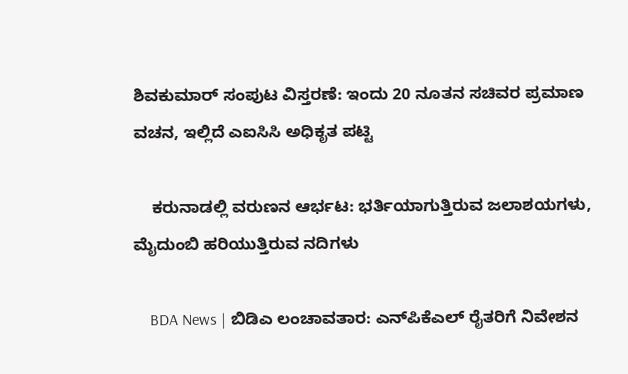ಶಿವಕುಮಾರ್ ಸಂಪುಟ ವಿಸ್ತರಣೆ: ಇಂದು 20 ನೂತನ ಸಚಿವರ ಪ್ರಮಾಣ ವಚನ, ಇಲ್ಲಿದೆ ಎಐಸಿಸಿ ಅಧಿಕೃತ ಪಟ್ಟಿ

    ಕರುನಾಡಲ್ಲಿ ವರುಣನ ಆರ್ಭಟ: ಭರ್ತಿಯಾಗುತ್ತಿರುವ ಜಲಾಶಯಗಳು, ಮೈದುಂಬಿ ಹರಿಯುತ್ತಿರುವ ನದಿಗಳು

    BDA News | ಬಿಡಿಎ ಲಂಚಾವತಾರ: ಎನ್‌ಪಿಕೆಎಲ್ ರೈತರಿಗೆ ನಿವೇಶನ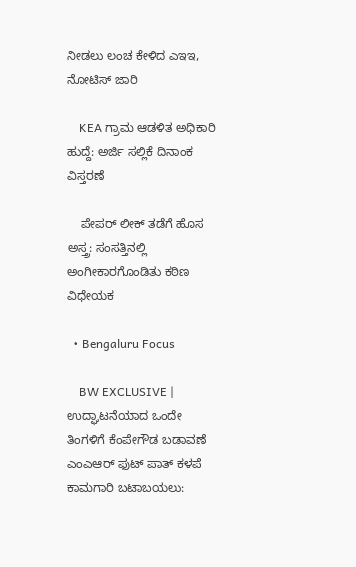ನೀಡಲು ಲಂಚ ಕೇಳಿದ ಎಇಇ, ನೋಟಿಸ್ ಜಾರಿ

    KEA ಗ್ರಾಮ ಆಡಳಿತ ಅಧಿಕಾರಿ ಹುದ್ದೆ: ಅರ್ಜಿ ಸಲ್ಲಿಕೆ ದಿನಾಂಕ ವಿಸ್ತರಣೆ

    ಪೇಪರ್ ಲೀಕ್ ತಡೆಗೆ ಹೊಸ ಅಸ್ತ್ರ: ಸಂಸತ್ತಿನಲ್ಲಿ ಅಂಗೀಕಾರಗೊಂಡಿತು ಕಠಿಣ ವಿಧೇಯಕ

  • Bengaluru Focus

    BW EXCLUSIVE | ಉದ್ಘಾಟನೆಯಾದ ಒಂದೇ ತಿಂಗಳಿಗೆ ಕೆಂಪೇಗೌಡ ಬಡಾವಣೆ ಎಂಎಆರ್ ಫುಟ್ ಪಾತ್ ಕಳಪೆ ಕಾಮಗಾರಿ ಬಟಾಬಯಲು: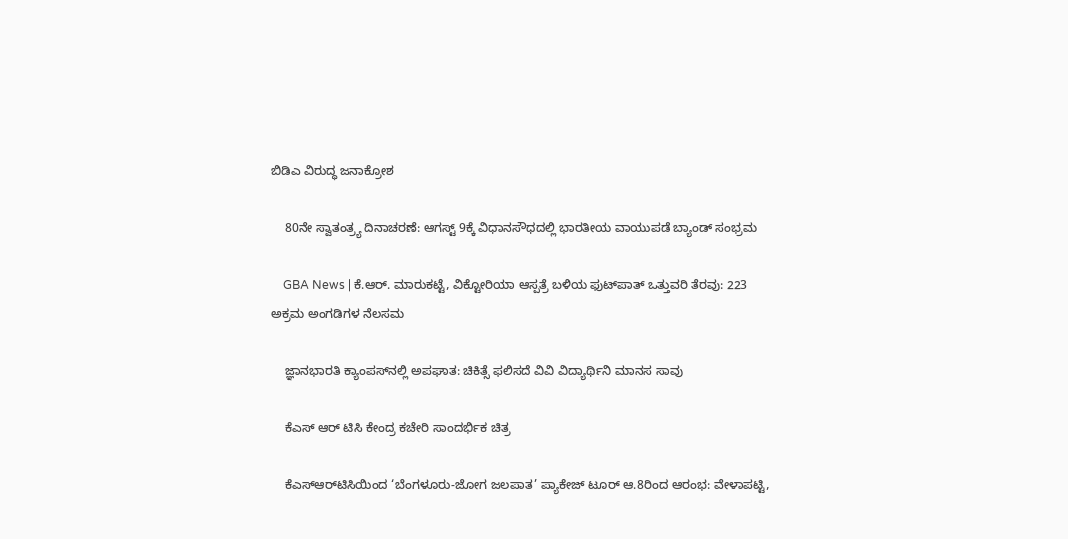ಬಿಡಿಎ ವಿರುದ್ಧ ಜನಾಕ್ರೋಶ

    80ನೇ ಸ್ವಾತಂತ್ರ್ಯ ದಿನಾಚರಣೆ: ಆಗಸ್ಟ್ 9ಕ್ಕೆ ವಿಧಾನಸೌಧದಲ್ಲಿ ಭಾರತೀಯ ವಾಯುಪಡೆ ಬ್ಯಾಂಡ್ ಸಂಭ್ರಮ

    GBA News | ಕೆ.ಆರ್. ಮಾರುಕಟ್ಟೆ, ವಿಕ್ಟೋರಿಯಾ ಆಸ್ಪತ್ರೆ ಬಳಿಯ ಫುಟ್‌ಪಾತ್ ಒತ್ತುವರಿ ತೆರವು: 223 ಅಕ್ರಮ ಅಂಗಡಿಗಳ ನೆಲಸಮ

    ಜ್ಞಾನಭಾರತಿ ಕ್ಯಾಂಪಸ್‌ನಲ್ಲಿ ಅಪಘಾತ: ಚಿಕಿತ್ಸೆ ಫಲಿಸದೆ ವಿವಿ ವಿದ್ಯಾರ್ಥಿನಿ ಮಾನಸ ಸಾವು

    ಕೆಎಸ್ ಆರ್ ಟಿಸಿ ಕೇಂದ್ರ ಕಚೇರಿ ಸಾಂದರ್ಭಿಕ ಚಿತ್ರ

    ಕೆಎಸ್‌ಆರ್‌ಟಿಸಿಯಿಂದ ‘ಬೆಂಗಳೂರು-ಜೋಗ ಜಲಪಾತ’ ಪ್ಯಾಕೇಜ್ ಟೂರ್ ಆ.8ರಿಂದ ಆರಂಭ: ವೇಳಾಪಟ್ಟಿ,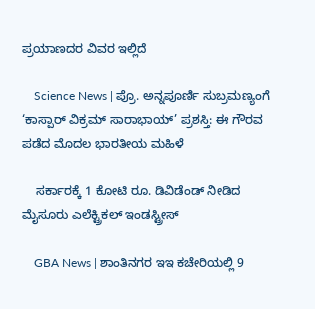ಪ್ರಯಾಣದರ ವಿವರ ಇಲ್ಲಿದೆ

    Science News | ಪ್ರೊ. ಅನ್ನಪೂರ್ಣಿ ಸುಬ್ರಮಣ್ಯಂಗೆ ‘ಕಾಸ್ಪಾರ್ ವಿಕ್ರಮ್ ಸಾರಾಭಾಯ್’ ಪ್ರಶಸ್ತಿ: ಈ ಗೌರವ ಪಡೆದ ಮೊದಲ ಭಾರತೀಯ ಮಹಿಳೆ

    ಸರ್ಕಾರಕ್ಕೆ 1 ಕೋಟಿ ರೂ. ಡಿವಿಡೆಂಡ್ ನೀಡಿದ ಮೈಸೂರು ಎಲೆಕ್ಟ್ರಿಕಲ್ ಇಂಡಸ್ಟ್ರೀಸ್

    GBA News | ಶಾಂತಿನಗರ ಇಇ ಕಚೇರಿಯಲ್ಲಿ 9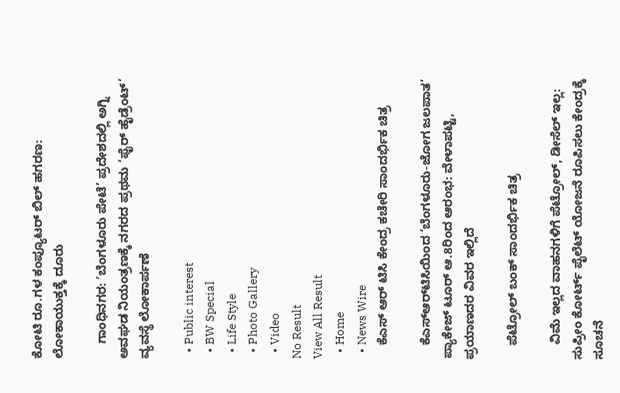ಕೋಟಿ ರೂ.ಗಳ ಕಂಪ್ಯೂಟರ್ ಬಿಲ್ ಹಗರಣ: ಲೋಕಾಯುಕ್ತಕ್ಕೆ ದೂರು

    ಗಾಂಧಿನಗರ: ‘ಬೆಂಗಳೂರು ಪೇಟೆ’ ಪ್ರದೇಶದಲ್ಲಿ ಅಗ್ನಿ ಅವಘಡ ನಿಯಂತ್ರಣಕ್ಕೆ ನಗರದ ಪ್ರಥಮ ‘ಫೈರ್ ಹೈಡ್ರೆಂಟ್’ ವ್ಯವಸ್ಥೆ ಲೋಕಾರ್ಪಣೆ

  • Public interest
  • BW Special
  • Life Style
  • Photo Gallery
  • Video
No Result
View All Result
  • Home
  • News Wire
    ಕೆಎಸ್ ಆರ್ ಟಿಸಿ ಕೇಂದ್ರ ಕಚೇರಿ ಸಾಂದರ್ಭಿಕ ಚಿತ್ರ

    ಕೆಎಸ್‌ಆರ್‌ಟಿಸಿಯಿಂದ ‘ಬೆಂಗಳೂರು-ಜೋಗ ಜಲಪಾತ’ ಪ್ಯಾಕೇಜ್ ಟೂರ್ ಆ.8ರಿಂದ ಆರಂಭ: ವೇಳಾಪಟ್ಟಿ, ಪ್ರಯಾಣದರ ವಿವರ ಇಲ್ಲಿದೆ

    ಪೆಟ್ರೋಲ್ ಬಂಕ್ ಸಾಂದರ್ಭಿಕ ಚಿತ್ರ

    ವಿಮೆ ಇಲ್ಲದ ವಾಹನಗಳಿಗೆ ಪೆಟ್ರೋಲ್, ಡೀಸೆಲ್ ಇಲ್ಲ: ಸುಪ್ರೀಂ ಕೋರ್ಟ್ ಪೈಲೆಟ್ ಯೋಜನೆ ರೂಪಿಸಲು ಕೇಂದ್ರಕ್ಕೆ ಸೂಚನೆ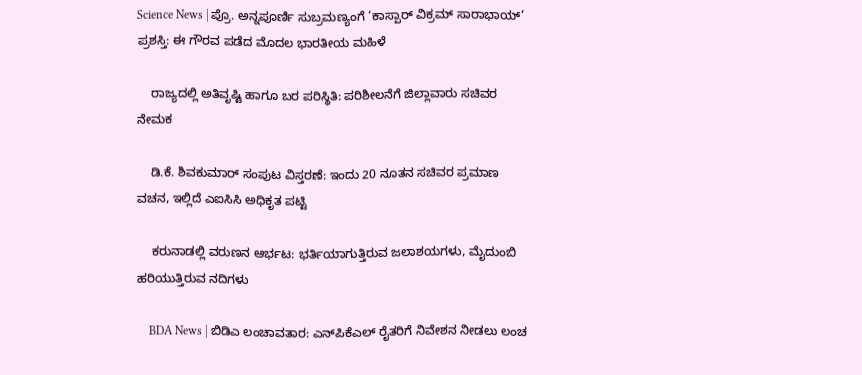Science News | ಪ್ರೊ. ಅನ್ನಪೂರ್ಣಿ ಸುಬ್ರಮಣ್ಯಂಗೆ ‘ಕಾಸ್ಪಾರ್ ವಿಕ್ರಮ್ ಸಾರಾಭಾಯ್’ ಪ್ರಶಸ್ತಿ: ಈ ಗೌರವ ಪಡೆದ ಮೊದಲ ಭಾರತೀಯ ಮಹಿಳೆ

    ರಾಜ್ಯದಲ್ಲಿ ಅತಿವೃಷ್ಟಿ ಹಾಗೂ ಬರ ಪರಿಸ್ಥಿತಿ: ಪರಿಶೀಲನೆಗೆ ಜಿಲ್ಲಾವಾರು ಸಚಿವರ ನೇಮಕ

    ಡಿ.ಕೆ. ಶಿವಕುಮಾರ್ ಸಂಪುಟ ವಿಸ್ತರಣೆ: ಇಂದು 20 ನೂತನ ಸಚಿವರ ಪ್ರಮಾಣ ವಚನ, ಇಲ್ಲಿದೆ ಎಐಸಿಸಿ ಅಧಿಕೃತ ಪಟ್ಟಿ

    ಕರುನಾಡಲ್ಲಿ ವರುಣನ ಆರ್ಭಟ: ಭರ್ತಿಯಾಗುತ್ತಿರುವ ಜಲಾಶಯಗಳು, ಮೈದುಂಬಿ ಹರಿಯುತ್ತಿರುವ ನದಿಗಳು

    BDA News | ಬಿಡಿಎ ಲಂಚಾವತಾರ: ಎನ್‌ಪಿಕೆಎಲ್ ರೈತರಿಗೆ ನಿವೇಶನ ನೀಡಲು ಲಂಚ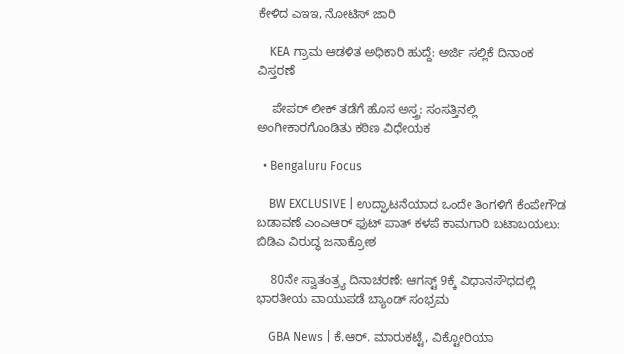ಕೇಳಿದ ಎಇಇ, ನೋಟಿಸ್ ಜಾರಿ

    KEA ಗ್ರಾಮ ಆಡಳಿತ ಅಧಿಕಾರಿ ಹುದ್ದೆ: ಅರ್ಜಿ ಸಲ್ಲಿಕೆ ದಿನಾಂಕ ವಿಸ್ತರಣೆ

    ಪೇಪರ್ ಲೀಕ್ ತಡೆಗೆ ಹೊಸ ಅಸ್ತ್ರ: ಸಂಸತ್ತಿನಲ್ಲಿ ಅಂಗೀಕಾರಗೊಂಡಿತು ಕಠಿಣ ವಿಧೇಯಕ

  • Bengaluru Focus

    BW EXCLUSIVE | ಉದ್ಘಾಟನೆಯಾದ ಒಂದೇ ತಿಂಗಳಿಗೆ ಕೆಂಪೇಗೌಡ ಬಡಾವಣೆ ಎಂಎಆರ್ ಫುಟ್ ಪಾತ್ ಕಳಪೆ ಕಾಮಗಾರಿ ಬಟಾಬಯಲು: ಬಿಡಿಎ ವಿರುದ್ಧ ಜನಾಕ್ರೋಶ

    80ನೇ ಸ್ವಾತಂತ್ರ್ಯ ದಿನಾಚರಣೆ: ಆಗಸ್ಟ್ 9ಕ್ಕೆ ವಿಧಾನಸೌಧದಲ್ಲಿ ಭಾರತೀಯ ವಾಯುಪಡೆ ಬ್ಯಾಂಡ್ ಸಂಭ್ರಮ

    GBA News | ಕೆ.ಆರ್. ಮಾರುಕಟ್ಟೆ, ವಿಕ್ಟೋರಿಯಾ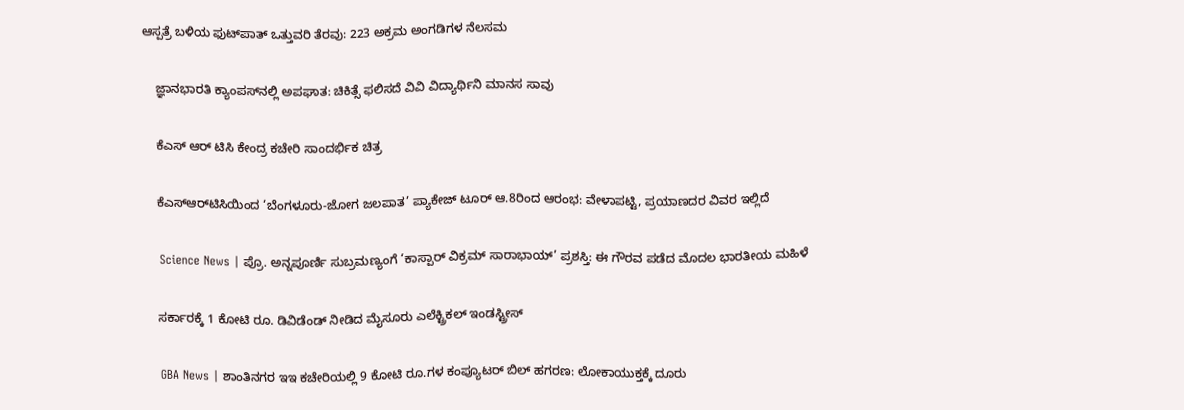ಆಸ್ಪತ್ರೆ ಬಳಿಯ ಫುಟ್‌ಪಾತ್ ಒತ್ತುವರಿ ತೆರವು: 223 ಅಕ್ರಮ ಅಂಗಡಿಗಳ ನೆಲಸಮ

    ಜ್ಞಾನಭಾರತಿ ಕ್ಯಾಂಪಸ್‌ನಲ್ಲಿ ಅಪಘಾತ: ಚಿಕಿತ್ಸೆ ಫಲಿಸದೆ ವಿವಿ ವಿದ್ಯಾರ್ಥಿನಿ ಮಾನಸ ಸಾವು

    ಕೆಎಸ್ ಆರ್ ಟಿಸಿ ಕೇಂದ್ರ ಕಚೇರಿ ಸಾಂದರ್ಭಿಕ ಚಿತ್ರ

    ಕೆಎಸ್‌ಆರ್‌ಟಿಸಿಯಿಂದ ‘ಬೆಂಗಳೂರು-ಜೋಗ ಜಲಪಾತ’ ಪ್ಯಾಕೇಜ್ ಟೂರ್ ಆ.8ರಿಂದ ಆರಂಭ: ವೇಳಾಪಟ್ಟಿ, ಪ್ರಯಾಣದರ ವಿವರ ಇಲ್ಲಿದೆ

    Science News | ಪ್ರೊ. ಅನ್ನಪೂರ್ಣಿ ಸುಬ್ರಮಣ್ಯಂಗೆ ‘ಕಾಸ್ಪಾರ್ ವಿಕ್ರಮ್ ಸಾರಾಭಾಯ್’ ಪ್ರಶಸ್ತಿ: ಈ ಗೌರವ ಪಡೆದ ಮೊದಲ ಭಾರತೀಯ ಮಹಿಳೆ

    ಸರ್ಕಾರಕ್ಕೆ 1 ಕೋಟಿ ರೂ. ಡಿವಿಡೆಂಡ್ ನೀಡಿದ ಮೈಸೂರು ಎಲೆಕ್ಟ್ರಿಕಲ್ ಇಂಡಸ್ಟ್ರೀಸ್

    GBA News | ಶಾಂತಿನಗರ ಇಇ ಕಚೇರಿಯಲ್ಲಿ 9 ಕೋಟಿ ರೂ.ಗಳ ಕಂಪ್ಯೂಟರ್ ಬಿಲ್ ಹಗರಣ: ಲೋಕಾಯುಕ್ತಕ್ಕೆ ದೂರು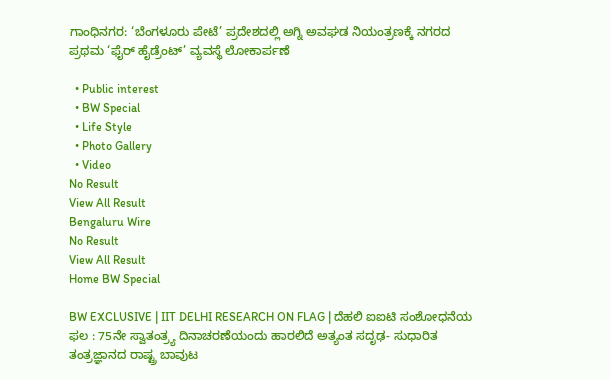ಗಾಂಧಿನಗರ: ‘ಬೆಂಗಳೂರು ಪೇಟೆ’ ಪ್ರದೇಶದಲ್ಲಿ ಅಗ್ನಿ ಅವಘಡ ನಿಯಂತ್ರಣಕ್ಕೆ ನಗರದ ಪ್ರಥಮ ‘ಫೈರ್ ಹೈಡ್ರೆಂಟ್’ ವ್ಯವಸ್ಥೆ ಲೋಕಾರ್ಪಣೆ

  • Public interest
  • BW Special
  • Life Style
  • Photo Gallery
  • Video
No Result
View All Result
Bengaluru Wire
No Result
View All Result
Home BW Special

BW EXCLUSIVE | IIT DELHI RESEARCH ON FLAG | ದೆಹಲಿ ಐಐಟಿ ಸಂಶೋಧನೆಯ ಫಲ : 75ನೇ ಸ್ವಾತಂತ್ರ್ಯ ದಿನಾಚರಣೆಯಂದು ಹಾರಲಿದೆ ಅತ್ಯಂತ ಸದೃಢ- ಸುಧಾರಿತ ತಂತ್ರಜ್ಞಾನದ ರಾಷ್ಟ್ರ ಬಾವುಟ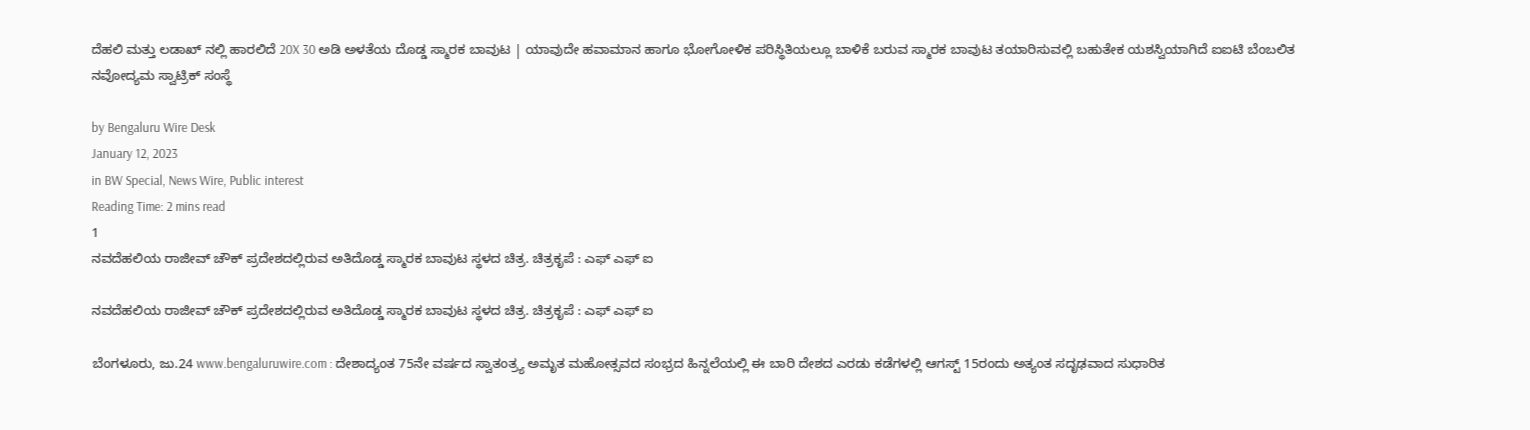ದೆಹಲಿ ಮತ್ತು ಲಡಾಖ್ ನಲ್ಲಿ ಹಾರಲಿದೆ 20X 30 ಅಡಿ ಅಳತೆಯ ದೊಡ್ಡ ಸ್ಮಾರಕ ಬಾವುಟ | ಯಾವುದೇ ಹವಾಮಾನ ಹಾಗೂ ಭೋಗೋಳಿಕ ಪರಿಸ್ಥಿತಿಯಲ್ಲೂ ಬಾಳಿಕೆ ಬರುವ ಸ್ಮಾರಕ ಬಾವುಟ ತಯಾರಿಸುವಲ್ಲಿ ಬಹುತೇಕ ಯಶಸ್ವಿಯಾಗಿದೆ ಐಐಟಿ ಬೆಂಬಲಿತ ನವೋದ್ಯಮ ಸ್ವಾಟ್ರಿಕ್ ಸಂಸ್ಥೆ

by Bengaluru Wire Desk
January 12, 2023
in BW Special, News Wire, Public interest
Reading Time: 2 mins read
1
ನವದೆಹಲಿಯ ರಾಜೀವ್ ಚೌಕ್ ಪ್ರದೇಶದಲ್ಲಿರುವ ಅತಿದೊಡ್ಡ ಸ್ಮಾರಕ ಬಾವುಟ ಸ್ಥಳದ ಚಿತ್ರ. ಚಿತ್ರಕೃಪೆ : ಎಫ್ ಎಫ್ ಐ

ನವದೆಹಲಿಯ ರಾಜೀವ್ ಚೌಕ್ ಪ್ರದೇಶದಲ್ಲಿರುವ ಅತಿದೊಡ್ಡ ಸ್ಮಾರಕ ಬಾವುಟ ಸ್ಥಳದ ಚಿತ್ರ. ಚಿತ್ರಕೃಪೆ : ಎಫ್ ಎಫ್ ಐ

ಬೆಂಗಳೂರು, ಜು.24 www.bengaluruwire.com : ದೇಶಾದ್ಯಂತ 75ನೇ ವರ್ಷದ ಸ್ವಾತಂತ್ರ್ಯ ಅಮೃತ ಮಹೋತ್ಸವದ ಸಂಭ್ರದ ಹಿನ್ನಲೆಯಲ್ಲಿ ಈ ಬಾರಿ ದೇಶದ ಎರಡು ಕಡೆಗಳಲ್ಲಿ ಆಗಸ್ಟ್ 15ರಂದು ಅತ್ಯಂತ ಸದೃಢವಾದ ಸುಧಾರಿತ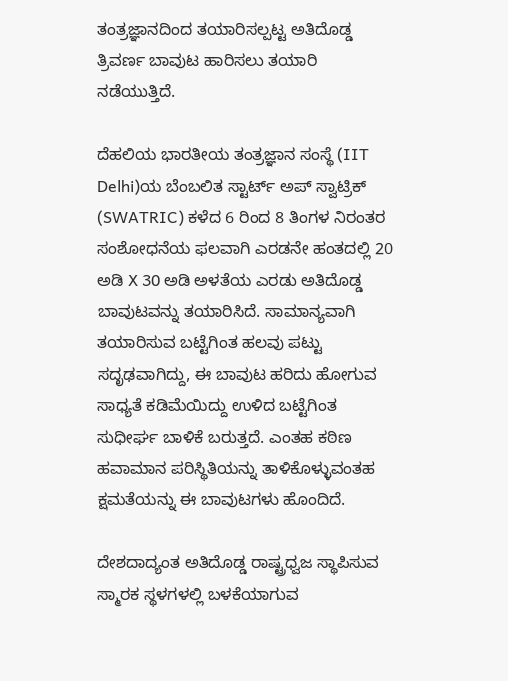ತಂತ್ರಜ್ಞಾನದಿಂದ ತಯಾರಿಸಲ್ಪಟ್ಟ ಅತಿದೊಡ್ಡ ತ್ರಿವರ್ಣ ಬಾವುಟ ಹಾರಿಸಲು ತಯಾರಿ ನಡೆಯುತ್ತಿದೆ.

ದೆಹಲಿಯ ಭಾರತೀಯ ತಂತ್ರಜ್ಞಾನ ಸಂಸ್ಥೆ (IIT Delhi)ಯ ಬೆಂಬಲಿತ ಸ್ಟಾರ್ಟ್ ಅಪ್ ಸ್ವಾಟ್ರಿಕ್  (SWATRIC) ಕಳೆದ 6 ರಿಂದ 8 ತಿಂಗಳ ನಿರಂತರ ಸಂಶೋಧನೆಯ ಫಲವಾಗಿ ಎರಡನೇ ಹಂತದಲ್ಲಿ 20 ಅಡಿ X 30 ಅಡಿ ಅಳತೆಯ ಎರಡು ಅತಿದೊಡ್ಡ ಬಾವುಟವನ್ನು ತಯಾರಿಸಿದೆ. ಸಾಮಾನ್ಯವಾಗಿ ತಯಾರಿಸುವ ಬಟ್ಟೆಗಿಂತ ಹಲವು ಪಟ್ಟು ಸದೃಢವಾಗಿದ್ದು, ಈ ಬಾವುಟ ಹರಿದು ಹೋಗುವ ಸಾಧ್ಯತೆ ಕಡಿಮೆಯಿದ್ದು ಉಳಿದ ಬಟ್ಟೆಗಿಂತ ಸುಧೀರ್ಘ ಬಾಳಿಕೆ ಬರುತ್ತದೆ. ಎಂತಹ ಕಠಿಣ ಹವಾಮಾನ ಪರಿಸ್ಥಿತಿಯನ್ನು ತಾಳಿಕೊಳ್ಳುವಂತಹ ಕ್ಷಮತೆಯನ್ನು ಈ ಬಾವುಟಗಳು ಹೊಂದಿದೆ.

ದೇಶದಾದ್ಯಂತ ಅತಿದೊಡ್ಡ ರಾಷ್ಟ್ರಧ್ವಜ ಸ್ಥಾಪಿಸುವ ಸ್ಮಾರಕ ಸ್ಥಳಗಳಲ್ಲಿ ಬಳಕೆಯಾಗುವ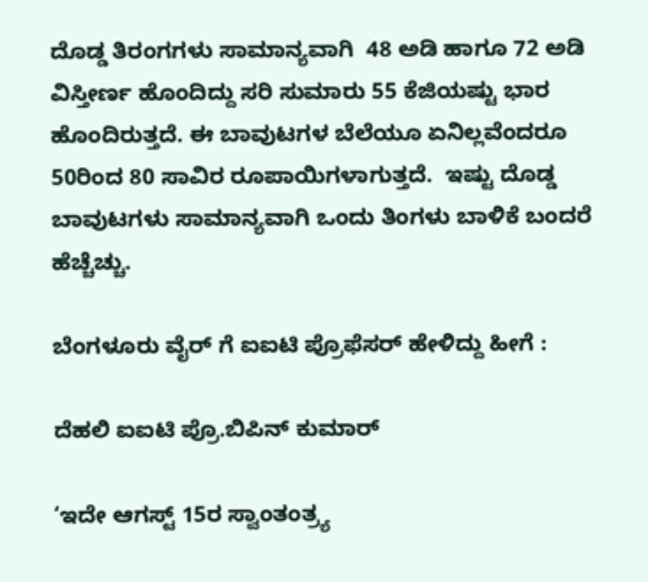ದೊಡ್ಡ ತಿರಂಗಗಳು ಸಾಮಾನ್ಯವಾಗಿ  48 ಅಡಿ ಹಾಗೂ 72 ಅಡಿ ವಿಸ್ತೀರ್ಣ ಹೊಂದಿದ್ದು ಸರಿ ಸುಮಾರು 55 ಕೆಜಿಯಷ್ಟು ಭಾರ ಹೊಂದಿರುತ್ತದೆ. ಈ ಬಾವುಟಗಳ ಬೆಲೆಯೂ ಏನಿಲ್ಲವೆಂದರೂ 50ರಿಂದ 80 ಸಾವಿರ ರೂಪಾಯಿಗಳಾಗುತ್ತದೆ.  ಇಷ್ಟು ದೊಡ್ಡ ಬಾವುಟಗಳು ಸಾಮಾನ್ಯವಾಗಿ ಒಂದು ತಿಂಗಳು ಬಾಳಿಕೆ ಬಂದರೆ ಹೆಚ್ಚೆಚ್ಚು.

ಬೆಂಗಳೂರು ವೈರ್ ಗೆ ಐಐಟಿ ಪ್ರೊಫೆಸರ್ ಹೇಳಿದ್ದು ಹೀಗೆ :

ದೆಹಲಿ ಐಐಟಿ ಪ್ರೊ.ಬಿಪಿನ್ ಕುಮಾರ್

‘ಇದೇ ಆಗಸ್ಟ್ 15ರ ಸ್ವಾಂತಂತ್ರ್ಯ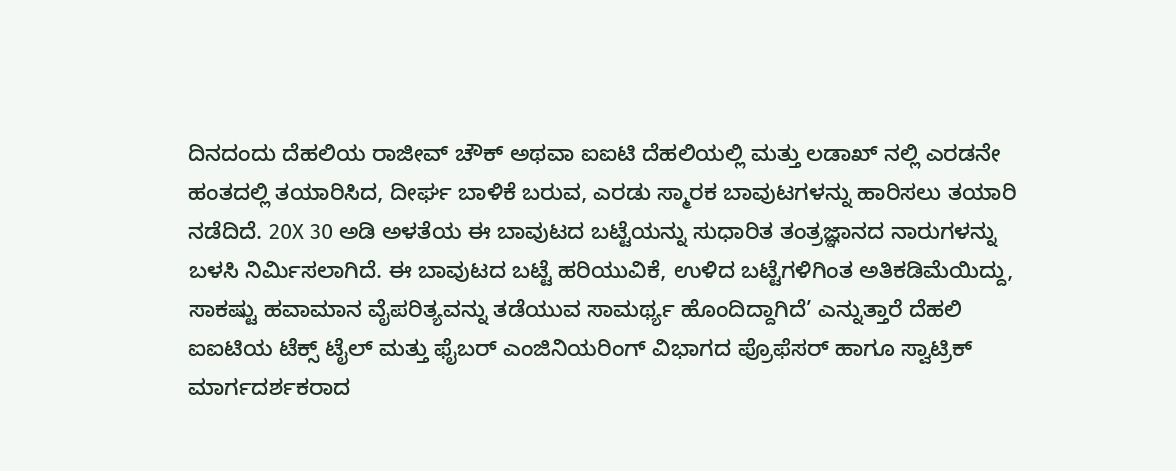ದಿನದಂದು ದೆಹಲಿಯ ರಾಜೀವ್ ಚೌಕ್ ಅಥವಾ ಐಐಟಿ ದೆಹಲಿಯಲ್ಲಿ ಮತ್ತು ಲಡಾಖ್ ನಲ್ಲಿ ಎರಡನೇ ಹಂತದಲ್ಲಿ ತಯಾರಿಸಿದ, ದೀರ್ಘ ಬಾಳಿಕೆ ಬರುವ, ಎರಡು ಸ್ಮಾರಕ ಬಾವುಟಗಳನ್ನು ಹಾರಿಸಲು ತಯಾರಿ ನಡೆದಿದೆ. 20X 30 ಅಡಿ ಅಳತೆಯ ಈ ಬಾವುಟದ ಬಟ್ಟೆಯನ್ನು ಸುಧಾರಿತ ತಂತ್ರಜ್ಞಾನದ ನಾರುಗಳನ್ನು ಬಳಸಿ ನಿರ್ಮಿಸಲಾಗಿದೆ. ಈ ಬಾವುಟದ ಬಟ್ಟೆ ಹರಿಯುವಿಕೆ, ಉಳಿದ ಬಟ್ಟೆಗಳಿಗಿಂತ ಅತಿಕಡಿಮೆಯಿದ್ದು, ಸಾಕಷ್ಟು ಹವಾಮಾನ ವೈಪರಿತ್ಯವನ್ನು ತಡೆಯುವ ಸಾಮರ್ಥ್ಯ ಹೊಂದಿದ್ದಾಗಿದೆ’ ಎನ್ನುತ್ತಾರೆ ದೆಹಲಿ ಐಐಟಿಯ ಟೆಕ್ಸ್ ಟೈಲ್ ಮತ್ತು ಫೈಬರ್ ಎಂಜಿನಿಯರಿಂಗ್ ವಿಭಾಗದ ಪ್ರೊಫೆಸರ್ ಹಾಗೂ ಸ್ವಾಟ್ರಿಕ್ ಮಾರ್ಗದರ್ಶಕರಾದ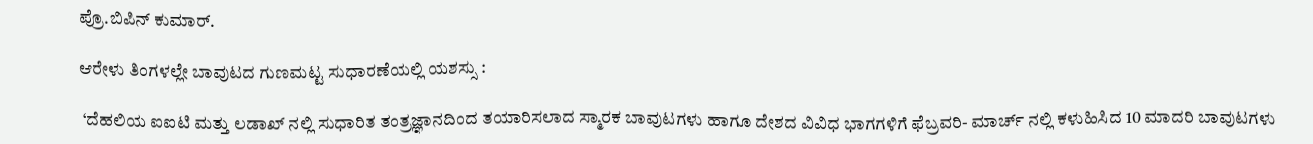ಪ್ರೊ.ಬಿಪಿನ್ ಕುಮಾರ್.

ಆರೇಳು ತಿಂಗಳಲ್ಲೇ ಬಾವುಟದ ಗುಣಮಟ್ಟ ಸುಧಾರಣೆಯಲ್ಲಿ ಯಶಸ್ಸು :

 ‘ದೆಹಲಿಯ ಐಐಟಿ ಮತ್ತು ಲಡಾಖ್ ನಲ್ಲಿ ಸುಧಾರಿತ ತಂತ್ರಜ್ಞಾನದಿಂದ ತಯಾರಿಸಲಾದ ಸ್ಮಾರಕ ಬಾವುಟಗಳು ಹಾಗೂ ದೇಶದ ವಿವಿಧ ಭಾಗಗಳಿಗೆ ಫೆಬ್ರವರಿ- ಮಾರ್ಚ್ ನಲ್ಲಿ ಕಳುಹಿಸಿದ 10 ಮಾದರಿ ಬಾವುಟಗಳು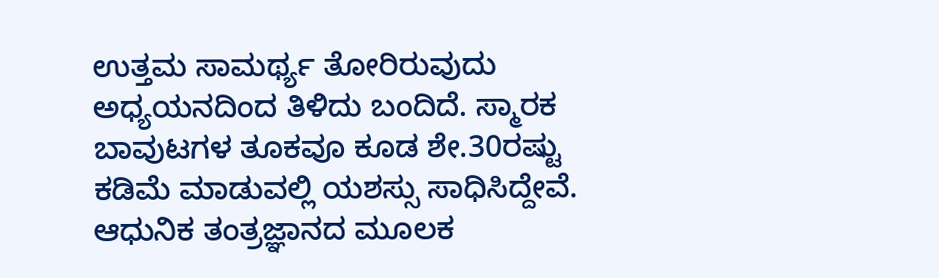ಉತ್ತಮ ಸಾಮರ್ಥ್ಯ ತೋರಿರುವುದು ಅಧ್ಯಯನದಿಂದ ತಿಳಿದು ಬಂದಿದೆ. ಸ್ಮಾರಕ ಬಾವುಟಗಳ ತೂಕವೂ ಕೂಡ ಶೇ.30ರಷ್ಟು ಕಡಿಮೆ ಮಾಡುವಲ್ಲಿ ಯಶಸ್ಸು ಸಾಧಿಸಿದ್ದೇವೆ. ಆಧುನಿಕ ತಂತ್ರಜ್ಞಾನದ ಮೂಲಕ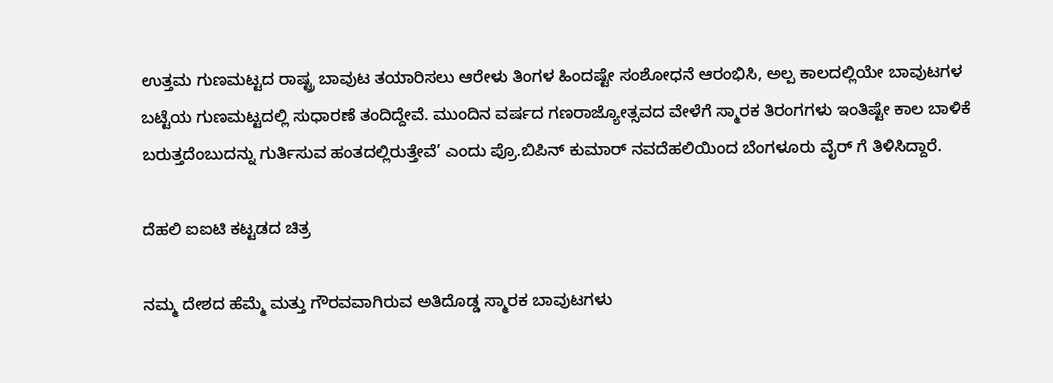ಉತ್ತಮ ಗುಣಮಟ್ಟದ ರಾಷ್ಟ್ರ ಬಾವುಟ ತಯಾರಿಸಲು ಆರೇಳು ತಿಂಗಳ ಹಿಂದಷ್ಟೇ ಸಂಶೋಧನೆ ಆರಂಭಿಸಿ, ಅಲ್ಪ ಕಾಲದಲ್ಲಿಯೇ ಬಾವುಟಗಳ ಬಟ್ಟೆಯ ಗುಣಮಟ್ಟದಲ್ಲಿ ಸುಧಾರಣೆ ತಂದಿದ್ದೇವೆ. ಮುಂದಿನ ವರ್ಷದ ಗಣರಾಜ್ಯೋತ್ಸವದ ವೇಳೆಗೆ ಸ್ಮಾರಕ ತಿರಂಗಗಳು ಇಂತಿಷ್ಟೇ ಕಾಲ ಬಾಳಿಕೆ ಬರುತ್ತದೆಂಬುದನ್ನು ಗುರ್ತಿಸುವ ಹಂತದಲ್ಲಿರುತ್ತೇವೆ’ ಎಂದು ಪ್ರೊ.ಬಿಪಿನ್ ಕುಮಾರ್ ನವದೆಹಲಿಯಿಂದ ಬೆಂಗಳೂರು ವೈರ್ ಗೆ ತಿಳಿಸಿದ್ದಾರೆ.

ದೆಹಲಿ ಐಐಟಿ ಕಟ್ಟಡದ ಚಿತ್ರ

ನಮ್ಮ ದೇಶದ ಹೆಮ್ಮೆ ಮತ್ತು ಗೌರವವಾಗಿರುವ ಅತಿದೊಡ್ಡ ಸ್ಮಾರಕ ಬಾವುಟಗಳು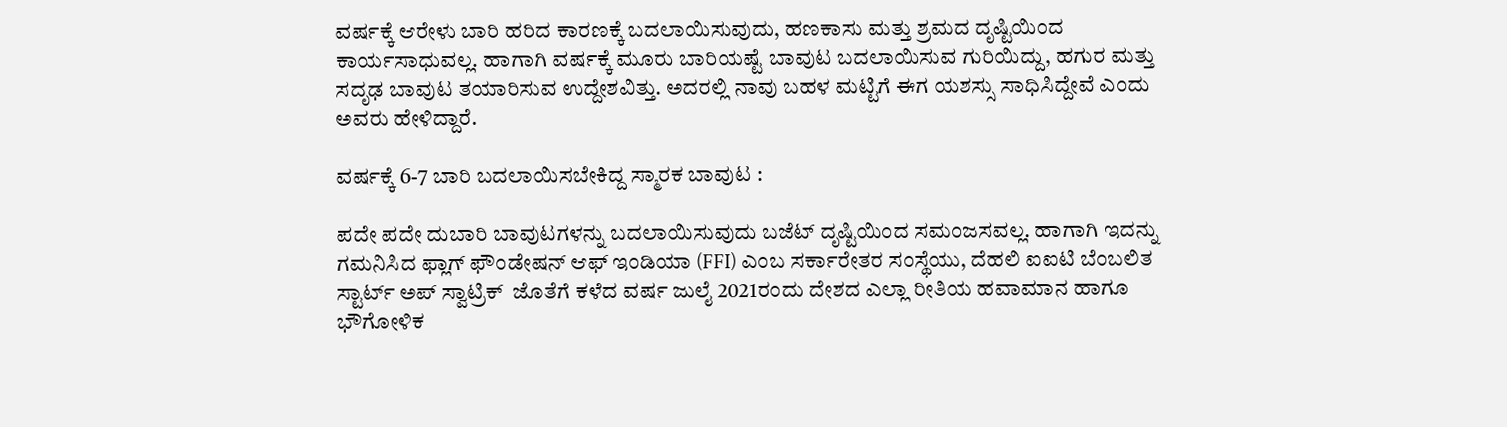ವರ್ಷಕ್ಕೆ ಆರೇಳು ಬಾರಿ ಹರಿದ ಕಾರಣಕ್ಕೆ ಬದಲಾಯಿಸುವುದು, ಹಣಕಾಸು ಮತ್ತು ಶ್ರಮದ ದೃಷ್ಟಿಯಿಂದ ಕಾರ್ಯಸಾಧುವಲ್ಲ. ಹಾಗಾಗಿ ವರ್ಷಕ್ಕೆ ಮೂರು ಬಾರಿಯಷ್ಟೆ ಬಾವುಟ ಬದಲಾಯಿಸುವ ಗುರಿಯಿದ್ದು, ಹಗುರ ಮತ್ತು ಸದೃಢ ಬಾವುಟ ತಯಾರಿಸುವ ಉದ್ದೇಶವಿತ್ತು. ಅದರಲ್ಲಿ ನಾವು ಬಹಳ ಮಟ್ಟಿಗೆ ಈಗ ಯಶಸ್ಸು ಸಾಧಿಸಿದ್ದೇವೆ ಎಂದು ಅವರು ಹೇಳಿದ್ದಾರೆ.

ವರ್ಷಕ್ಕೆ 6-7 ಬಾರಿ ಬದಲಾಯಿಸಬೇಕಿದ್ದ ಸ್ಮಾರಕ ಬಾವುಟ :

ಪದೇ ಪದೇ ದುಬಾರಿ ಬಾವುಟಗಳನ್ನು ಬದಲಾಯಿಸುವುದು ಬಜೆಟ್ ದೃಷ್ಟಿಯಿಂದ ಸಮಂಜಸವಲ್ಲ. ಹಾಗಾಗಿ ಇದನ್ನು ಗಮನಿಸಿದ ಫ್ಲಾಗ್ ಫೌಂಡೇಷನ್ ಆಫ್ ಇಂಡಿಯಾ (FFI) ಎಂಬ ಸರ್ಕಾರೇತರ ಸಂಸ್ಥೆಯು, ದೆಹಲಿ ಐಐಟಿ ಬೆಂಬಲಿತ ಸ್ಟಾರ್ಟ್ ಅಪ್ ಸ್ವಾಟ್ರಿಕ್  ಜೊತೆಗೆ ಕಳೆದ ವರ್ಷ ಜುಲೈ 2021ರಂದು ದೇಶದ ಎಲ್ಲಾ ರೀತಿಯ ಹವಾಮಾನ ಹಾಗೂ ಭೌಗೋಳಿಕ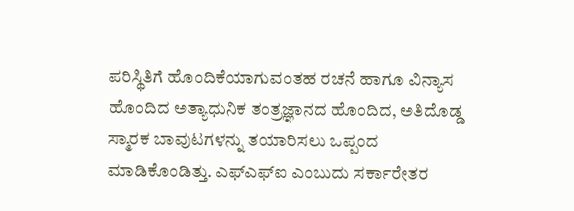ಪರಿಸ್ಥಿತಿಗೆ ಹೊಂದಿಕೆಯಾಗುವಂತಹ ರಚನೆ ಹಾಗೂ ವಿನ್ಯಾಸ ಹೊಂದಿದ ಅತ್ಯಾಧುನಿಕ ತಂತ್ರಜ್ಞಾನದ ಹೊಂದಿದ, ಅತಿದೊಡ್ಡ ಸ್ಮಾರಕ ಬಾವುಟಗಳನ್ನು ತಯಾರಿಸಲು ಒಪ್ಪಂದ ಮಾಡಿಕೊಂಡಿತ್ತು. ಎಫ್ಎಫ್ಐ ಎಂಬುದು ಸರ್ಕಾರೇತರ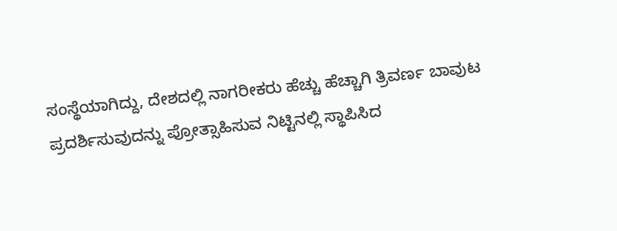ಸಂಸ್ಥೆಯಾಗಿದ್ದು, ದೇಶದಲ್ಲಿ ನಾಗರೀಕರು ಹೆಚ್ಚು ಹೆಚ್ಚಾಗಿ ತ್ರಿವರ್ಣ ಬಾವುಟ ಪ್ರದರ್ಶಿಸುವುದನ್ನು ಪ್ರೋತ್ಸಾಹಿಸುವ ನಿಟ್ಟಿನಲ್ಲಿ ಸ್ಥಾಪಿಸಿದ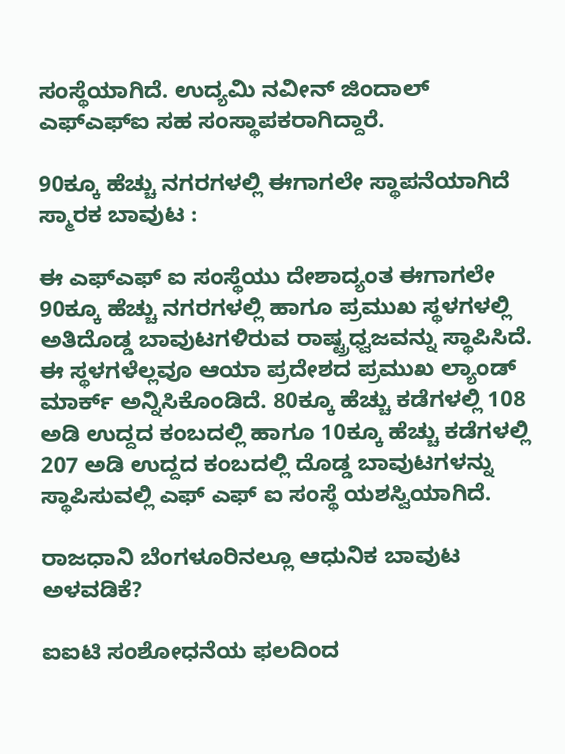ಸಂಸ್ಥೆಯಾಗಿದೆ. ಉದ್ಯಮಿ ನವೀನ್ ಜಿಂದಾಲ್ ಎಫ್ಎಫ್ಐ ಸಹ ಸಂಸ್ಥಾಪಕರಾಗಿದ್ದಾರೆ.

90ಕ್ಕೂ ಹೆಚ್ಚು ನಗರಗಳಲ್ಲಿ ಈಗಾಗಲೇ ಸ್ಥಾಪನೆಯಾಗಿದೆ ಸ್ಮಾರಕ ಬಾವುಟ :

ಈ ಎಫ್ಎಫ್ ಐ ಸಂಸ್ಥೆಯು ದೇಶಾದ್ಯಂತ ಈಗಾಗಲೇ 90ಕ್ಕೂ ಹೆಚ್ಚು ನಗರಗಳಲ್ಲಿ ಹಾಗೂ ಪ್ರಮುಖ ಸ್ಥಳಗಳಲ್ಲಿ ಅತಿದೊಡ್ಡ ಬಾವುಟಗಳಿರುವ ರಾಷ್ಟ್ರಧ್ವಜವನ್ನು ಸ್ಥಾಪಿಸಿದೆ. ಈ ಸ್ಥಳಗಳೆಲ್ಲವೂ ಆಯಾ ಪ್ರದೇಶದ ಪ್ರಮುಖ ಲ್ಯಾಂಡ್ ಮಾರ್ಕ್ ಅನ್ನಿಸಿಕೊಂಡಿದೆ. 80ಕ್ಕೂ ಹೆಚ್ಚು ಕಡೆಗಳಲ್ಲಿ 108 ಅಡಿ ಉದ್ದದ ಕಂಬದಲ್ಲಿ ಹಾಗೂ 10ಕ್ಕೂ ಹೆಚ್ಚು ಕಡೆಗಳಲ್ಲಿ 207 ಅಡಿ ಉದ್ದದ ಕಂಬದಲ್ಲಿ ದೊಡ್ಡ ಬಾವುಟಗಳನ್ನು ಸ್ಥಾಪಿಸುವಲ್ಲಿ ಎಫ್ ಎಫ್ ಐ ಸಂಸ್ಥೆ ಯಶಸ್ವಿಯಾಗಿದೆ.

ರಾಜಧಾನಿ ಬೆಂಗಳೂರಿನಲ್ಲೂ ಆಧುನಿಕ ಬಾವುಟ ಅಳವಡಿಕೆ?

ಐಐಟಿ ಸಂಶೋಧನೆಯ ಫಲದಿಂದ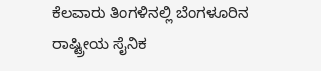ಕೆಲವಾರು ತಿಂಗಳಿನಲ್ಲಿ ಬೆಂಗಳೂರಿನ ರಾಷ್ಟ್ರೀಯ ಸೈನಿಕ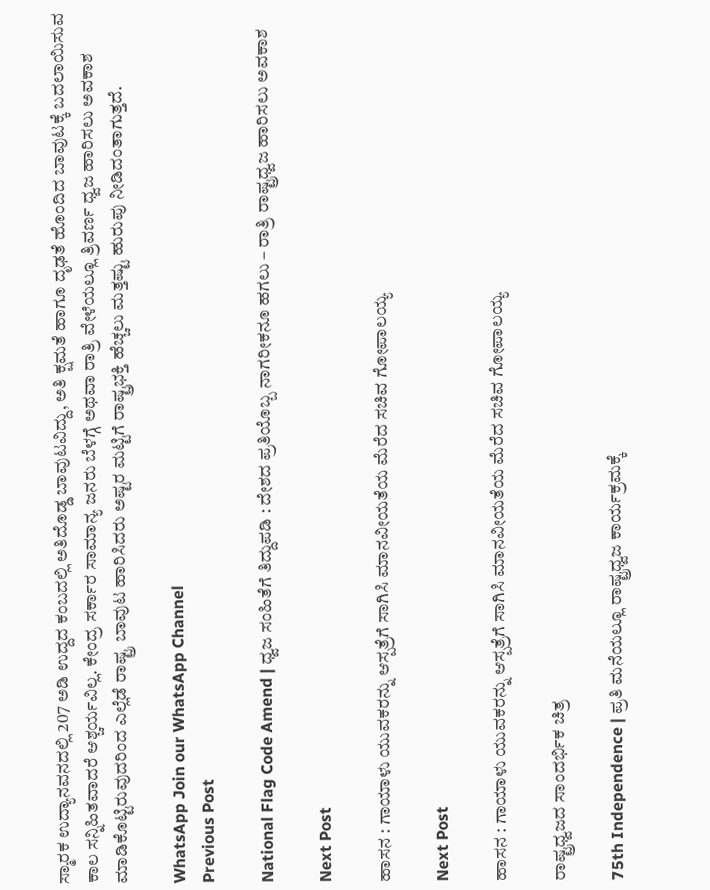ಸ್ಮಾರಕ ಉದ್ಯಾನವನದಲ್ಲಿ 207 ಅಡಿ ಉದ್ದದ ಕಂಬದಲ್ಲಿ ಅತಿದೊಡ್ಡ ಬಾವುಟವಿದ್ದು, ಅತಿ ಕ್ಷಮತೆ ಹಾಗೂ ದೃಢತೆ ಹೊಂದಿದ ಬಾವುಟಕ್ಕೆ ಬದಲಾಯಿಸುವ ಕಾಲ ಸನ್ನಿಹಿತವಾದರೆ ಆಶ್ಚರ್ಯವಿಲ್ಲ. ಕೇಂದ್ರ ಸರ್ಕಾರ ಸಾಮಾನ್ಯ ಜನರು ಬೆಳಗ್ಗೆ ಅಥವಾ ರಾತ್ರಿ ವೇಳೆಯಲ್ಲೂ ತ್ರಿವರ್ಣ ಧ್ವಜ ಹಾರಿಸಲು ಅವಕಾಶ ಮಾಡಿಕೊಟ್ಟಿರುವುದರಿಂದ ಎಲ್ಲೆಡೆ ರಾಷ್ಟ್ರ ಬಾವುಟ ಹಾರಿಸಿದರು ಅಷ್ಟರ ಮಟ್ಟಿಗೆ ರಾಷ್ಟ್ರಭಕ್ತಿ ಹೆಚ್ಚಲು ಮತ್ತಷ್ಟು ಹುರುಪು ನೀಡಿದಂತಾಗುತ್ತದೆ.

WhatsApp Join our WhatsApp Channel
Previous Post

National Flag Code Amend | ಧ್ವಜ ಸಂಹಿತೆಗೆ ತಿದ್ದುಪಡಿ : ದೇಶದ ಪ್ರತಿಯೊಬ್ಬ ನಾಗರೀಕನೂ ಹಗಲು – ರಾತ್ರಿ ರಾಷ್ಟ್ರಧ್ವಜ ಹಾರಿಸಲು ಅವಕಾಶ

Next Post

ಹಾಸನ : ಗಾಯಾಳು ಯುವಕರನ್ನು ಆಸ್ಪತ್ರೆಗೆ ‌ಸಾಗಿಸಿ ಮಾನವೀಯತೆಯ ಮೆರೆದ ಸಚಿವ ಗೋಪಾಲಯ್ಯ

Next Post

ಹಾಸನ : ಗಾಯಾಳು ಯುವಕರನ್ನು ಆಸ್ಪತ್ರೆಗೆ ‌ಸಾಗಿಸಿ ಮಾನವೀಯತೆಯ ಮೆರೆದ ಸಚಿವ ಗೋಪಾಲಯ್ಯ

ರಾಷ್ಟ್ರಧ್ವಜದ ಸಾಂದರ್ಭಿಕ ಚಿತ್ರ

75th Independence | ಪ್ರತಿ ಮನೆಯಲ್ಲೂ ರಾಷ್ಟ್ರಧ್ವಜ ಕಾರ್ಯಕ್ರಮಕ್ಕೆ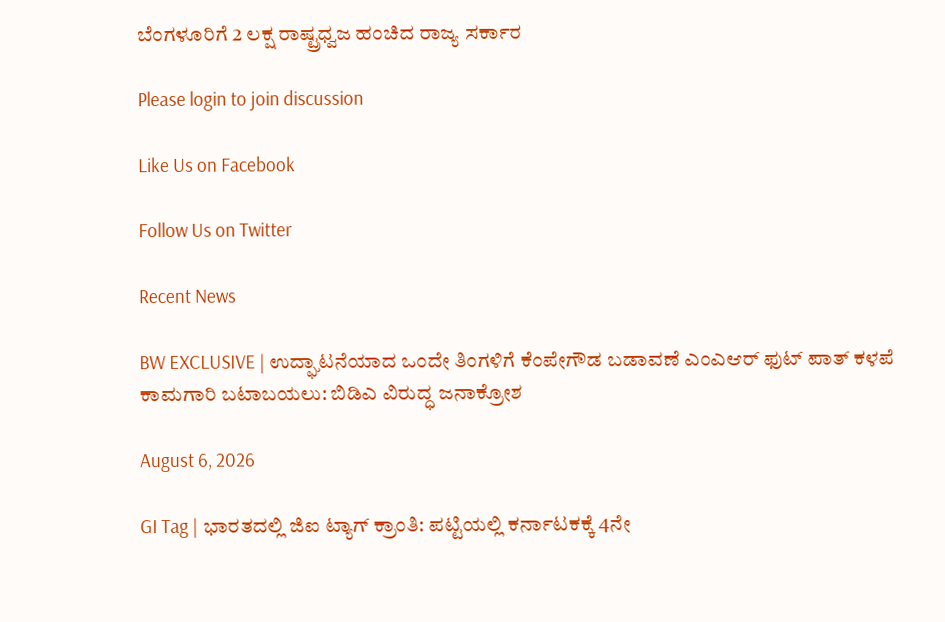ಬೆಂಗಳೂರಿಗೆ 2 ಲಕ್ಷ ರಾಷ್ಟ್ರಧ್ವಜ ಹಂಚಿದ ರಾಜ್ಯ ಸರ್ಕಾರ

Please login to join discussion

Like Us on Facebook

Follow Us on Twitter

Recent News

BW EXCLUSIVE | ಉದ್ಘಾಟನೆಯಾದ ಒಂದೇ ತಿಂಗಳಿಗೆ ಕೆಂಪೇಗೌಡ ಬಡಾವಣೆ ಎಂಎಆರ್ ಫುಟ್ ಪಾತ್ ಕಳಪೆ ಕಾಮಗಾರಿ ಬಟಾಬಯಲು: ಬಿಡಿಎ ವಿರುದ್ಧ ಜನಾಕ್ರೋಶ

August 6, 2026

GI Tag | ಭಾರತದಲ್ಲಿ ಜಿಐ ಟ್ಯಾಗ್‌ ಕ್ರಾಂತಿ: ಪಟ್ಟಿಯಲ್ಲಿ ಕರ್ನಾಟಕಕ್ಕೆ 4ನೇ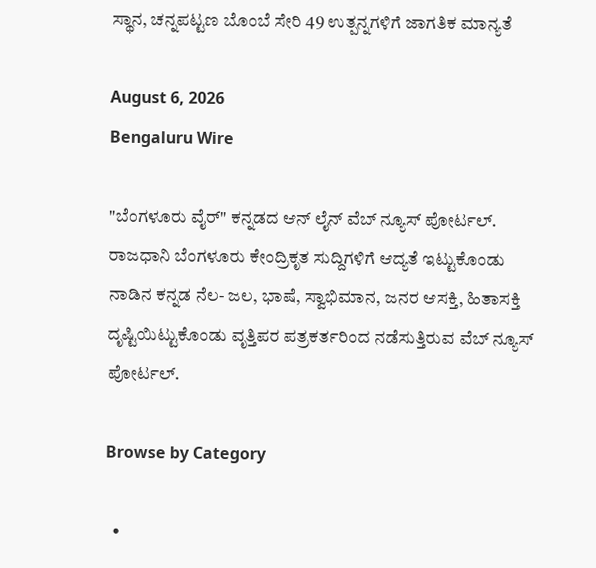ಸ್ಥಾನ, ಚನ್ನಪಟ್ಟಣ ಬೊಂಬೆ ಸೇರಿ 49 ಉತ್ಪನ್ನಗಳಿಗೆ ಜಾಗತಿಕ ಮಾನ್ಯತೆ

August 6, 2026
Bengaluru Wire

"ಬೆಂಗಳೂರು ವೈರ್" ಕನ್ನಡದ ಆನ್ ಲೈನ್ ವೆಬ್ ನ್ಯೂಸ್ ಪೋರ್ಟಲ್. ರಾಜಧಾನಿ ಬೆಂಗಳೂರು ಕೇಂದ್ರಿಕೃತ ಸುದ್ದಿಗಳಿಗೆ ಆದ್ಯತೆ ಇಟ್ಟುಕೊಂಡು ನಾಡಿನ ಕನ್ನಡ ನೆಲ- ಜಲ, ಭಾಷೆ, ಸ್ವಾಭಿಮಾನ, ಜನರ ಆಸಕ್ತಿ, ಹಿತಾಸಕ್ತಿ ದೃಷ್ಟಿಯಿಟ್ಟುಕೊಂಡು ವೃತ್ತಿಪರ ಪತ್ರಕರ್ತರಿಂದ ನಡೆಸುತ್ತಿರುವ ವೆಬ್ ನ್ಯೂಸ್ ಪೋರ್ಟಲ್.

Browse by Category

  •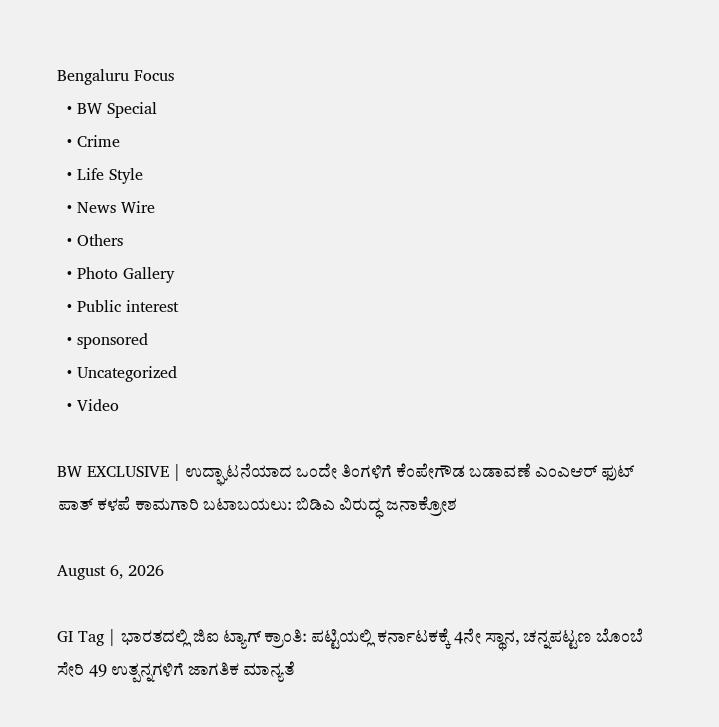Bengaluru Focus
  • BW Special
  • Crime
  • Life Style
  • News Wire
  • Others
  • Photo Gallery
  • Public interest
  • sponsored
  • Uncategorized
  • Video

BW EXCLUSIVE | ಉದ್ಘಾಟನೆಯಾದ ಒಂದೇ ತಿಂಗಳಿಗೆ ಕೆಂಪೇಗೌಡ ಬಡಾವಣೆ ಎಂಎಆರ್ ಫುಟ್ ಪಾತ್ ಕಳಪೆ ಕಾಮಗಾರಿ ಬಟಾಬಯಲು: ಬಿಡಿಎ ವಿರುದ್ಧ ಜನಾಕ್ರೋಶ

August 6, 2026

GI Tag | ಭಾರತದಲ್ಲಿ ಜಿಐ ಟ್ಯಾಗ್‌ ಕ್ರಾಂತಿ: ಪಟ್ಟಿಯಲ್ಲಿ ಕರ್ನಾಟಕಕ್ಕೆ 4ನೇ ಸ್ಥಾನ, ಚನ್ನಪಟ್ಟಣ ಬೊಂಬೆ ಸೇರಿ 49 ಉತ್ಪನ್ನಗಳಿಗೆ ಜಾಗತಿಕ ಮಾನ್ಯತೆ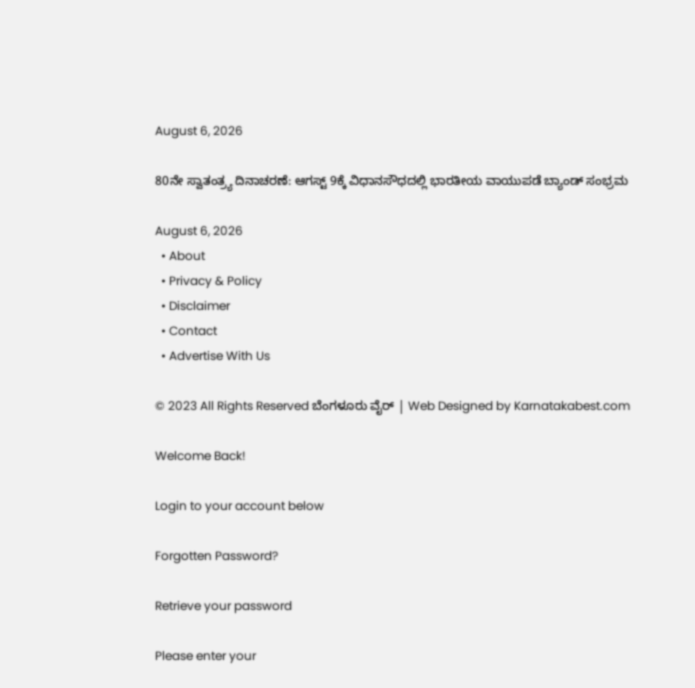August 6, 2026

80ನೇ ಸ್ವಾತಂತ್ರ್ಯ ದಿನಾಚರಣೆ: ಆಗಸ್ಟ್ 9ಕ್ಕೆ ವಿಧಾನಸೌಧದಲ್ಲಿ ಭಾರತೀಯ ವಾಯುಪಡೆ ಬ್ಯಾಂಡ್ ಸಂಭ್ರಮ

August 6, 2026
  • About
  • Privacy & Policy
  • Disclaimer
  • Contact
  • Advertise With Us

© 2023 All Rights Reserved ಬೆಂಗಳೂರು ವೈರ್‌ | Web Designed by Karnatakabest.com

Welcome Back!

Login to your account below

Forgotten Password?

Retrieve your password

Please enter your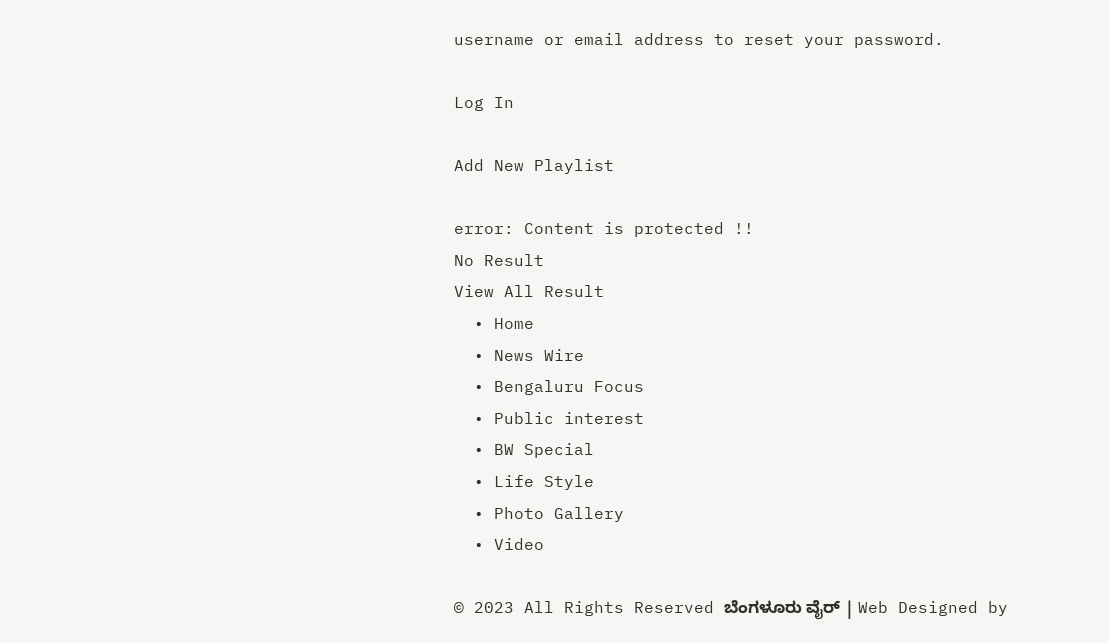username or email address to reset your password.

Log In

Add New Playlist

error: Content is protected !!
No Result
View All Result
  • Home
  • News Wire
  • Bengaluru Focus
  • Public interest
  • BW Special
  • Life Style
  • Photo Gallery
  • Video

© 2023 All Rights Reserved ಬೆಂಗಳೂರು ವೈರ್‌ | Web Designed by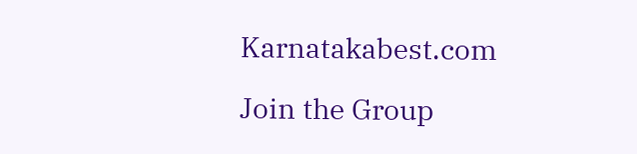Karnatakabest.com

Join the Group